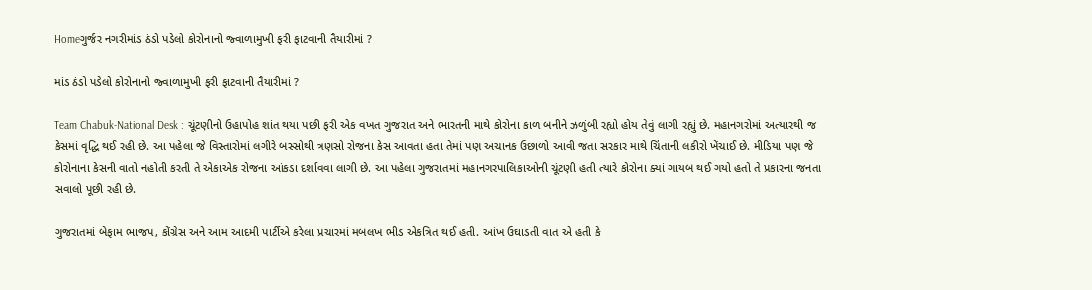Homeગુર્જર નગરીમાંડ ઠંડો પડેલો કોરોનાનો જ્વાળામુખી ફરી ફાટવાની તૈયારીમાં ?

માંડ ઠંડો પડેલો કોરોનાનો જ્વાળામુખી ફરી ફાટવાની તૈયારીમાં ?

Team Chabuk-National Desk : ચૂંટણીનો ઉહાપોહ શાંત થયા પછી ફરી એક વખત ગુજરાત અને ભારતની માથે કોરોના કાળ બનીને ઝળુંબી રહ્યો હોય તેવું લાગી રહ્યું છે. મહાનગરોમાં અત્યારથી જ કેસમાં વૃદ્ધિ થઈ રહી છે. આ પહેલા જે વિસ્તારોમાં લગીરે બસ્સોથી ત્રણસો રોજના કેસ આવતા હતા તેમાં પણ અચાનક ઉછાળો આવી જતા સરકાર માથે ચિંતાની લકીરો ખેંચાઈ છે. મીડિયા પણ જે કોરોનાના કેસની વાતો નહોતી કરતી તે એકાએક રોજના આંકડા દર્શાવવા લાગી છે. આ પહેલા ગુજરાતમાં મહાનગરપાલિકાઓની ચૂંટણી હતી ત્યારે કોરોના ક્યાં ગાયબ થઈ ગયો હતો તે પ્રકારના જનતા સવાલો પૂછી રહી છે.

ગુજરાતમાં બેફામ ભાજપ, કોંગ્રેસ અને આમ આદમી પાર્ટીએ કરેલા પ્રચારમાં મબલખ ભીડ એકત્રિત થઈ હતી. આંખ ઉઘાડતી વાત એ હતી કે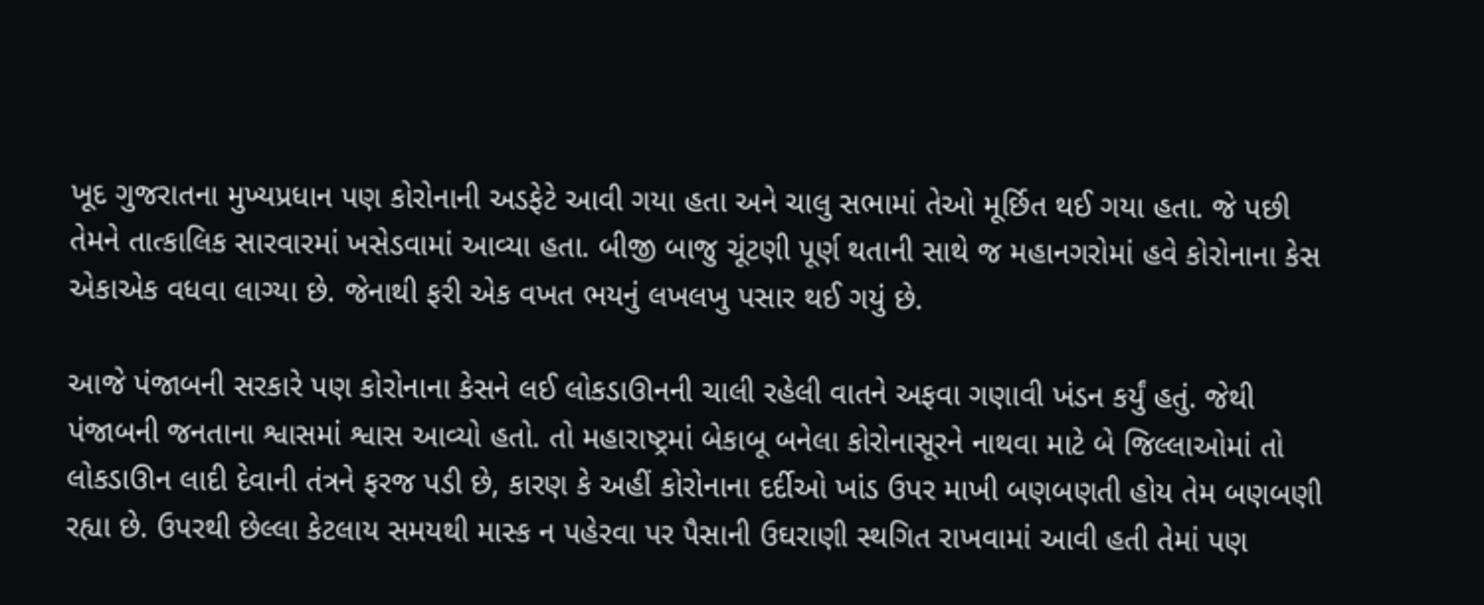ખૂદ ગુજરાતના મુખ્યપ્રધાન પણ કોરોનાની અડફેટે આવી ગયા હતા અને ચાલુ સભામાં તેઓ મૂર્છિત થઈ ગયા હતા. જે પછી તેમને તાત્કાલિક સારવારમાં ખસેડવામાં આવ્યા હતા. બીજી બાજુ ચૂંટણી પૂર્ણ થતાની સાથે જ મહાનગરોમાં હવે કોરોનાના કેસ એકાએક વધવા લાગ્યા છે. જેનાથી ફરી એક વખત ભયનું લખલખુ પસાર થઈ ગયું છે.

આજે પંજાબની સરકારે પણ કોરોનાના કેસને લઈ લોકડાઊનની ચાલી રહેલી વાતને અફવા ગણાવી ખંડન કર્યું હતું. જેથી પંજાબની જનતાના શ્વાસમાં શ્વાસ આવ્યો હતો. તો મહારાષ્ટ્રમાં બેકાબૂ બનેલા કોરોનાસૂરને નાથવા માટે બે જિલ્લાઓમાં તો લોકડાઊન લાદી દેવાની તંત્રને ફરજ પડી છે, કારણ કે અહીં કોરોનાના દર્દીઓ ખાંડ ઉપર માખી બણબણતી હોય તેમ બણબણી રહ્યા છે. ઉપરથી છેલ્લા કેટલાય સમયથી માસ્ક ન પહેરવા પર પૈસાની ઉઘરાણી સ્થગિત રાખવામાં આવી હતી તેમાં પણ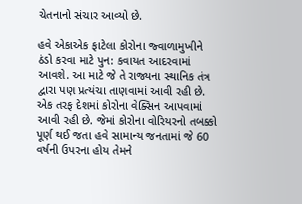ચેતનાનો સંચાર આવ્યો છે.

હવે એકાએક ફાટેલા કોરોના જ્વાળામુખીને ઠંડો કરવા માટે પુન: કવાયત આદરવામાં આવશે. આ માટે જે તે રાજ્યના સ્થાનિક તંત્ર દ્વારા પણ પ્રત્યંચા તાણવામાં આવી રહી છે. એક તરફ દેશમાં કોરોના વેક્સિન આપવામાં આવી રહી છે. જેમાં કોરોના વોરિયરનો તબક્કો પૂર્ણ થઈ જતા હવે સામાન્ય જનતામાં જે 60 વર્ષની ઉપરના હોય તેમને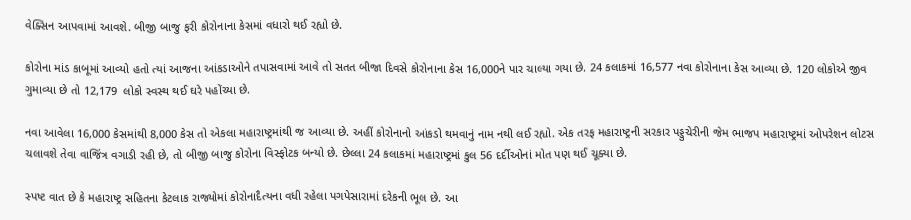વેક્સિન આપવામાં આવશે. બીજી બાજુ ફરી કોરોનાના કેસમાં વધારો થઈ રહ્યો છે.

કોરોના માંડ કાબૂમાં આવ્યો હતો ત્યાં આજના આંકડાઓને તપાસવામાં આવે તો સતત બીજા દિવસે કોરોનાના કેસ 16,000ને પાર ચાલ્યા ગયા છે. 24 કલાકમાં 16,577 નવા કોરોનાના કેસ આવ્યા છે. 120 લોકોએ જીવ ગુમાવ્યા છે તો 12,179  લોકો સ્વસ્થ થઈ ઘરે પહોંચ્યા છે.

નવા આવેલા 16,000 કેસમાંથી 8,000 કેસ તો એકલા મહારાષ્ટ્રમાંથી જ આવ્યા છે. અહીં કોરોનાનો આંકડો થમવાનું નામ નથી લઈ રહ્યો. એક તરફ મહારાષ્ટ્રની સરકાર પડ્ડુચેરીની જેમ ભાજપ મહારાષ્ટ્રમાં ઓપરેશન લોટસ ચલાવશે તેવા વાજિંત્ર વગાડી રહી છે, તો બીજી બાજુ કોરોના વિસ્ફોટક બન્યો છે. છેલ્લા 24 કલાકમાં મહારાષ્ટ્રમાં કુલ 56 દર્દીઓનાં મોત પણ થઈ ચૂક્યા છે.

સ્પષ્ટ વાત છે કે મહારાષ્ટ્ર સહિતના કેટલાક રાજ્યોમાં કોરોનાદૈત્યના વધી રહેલા પગપેસારામાં દરેકની ભૂલ છે. આ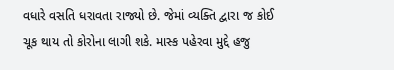વધારે વસતિ ધરાવતા રાજ્યો છે. જેમાં વ્યક્તિ દ્વારા જ કોઈ ચૂક થાય તો કોરોના લાગી શકે. માસ્ક પહેરવા મુદ્દે હજુ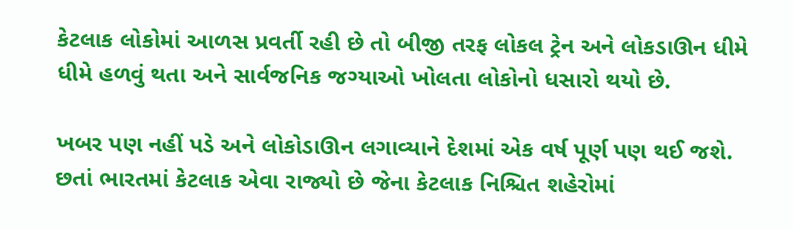કેટલાક લોકોમાં આળસ પ્રવર્તી રહી છે તો બીજી તરફ લોકલ ટ્રેન અને લોકડાઊન ધીમે ધીમે હળવું થતા અને સાર્વજનિક જગ્યાઓ ખોલતા લોકોનો ધસારો થયો છે.

ખબર પણ નહીં પડે અને લોકોડાઊન લગાવ્યાને દેશમાં એક વર્ષ પૂર્ણ પણ થઈ જશે. છતાં ભારતમાં કેટલાક એવા રાજ્યો છે જેના કેટલાક નિશ્ચિત શહેરોમાં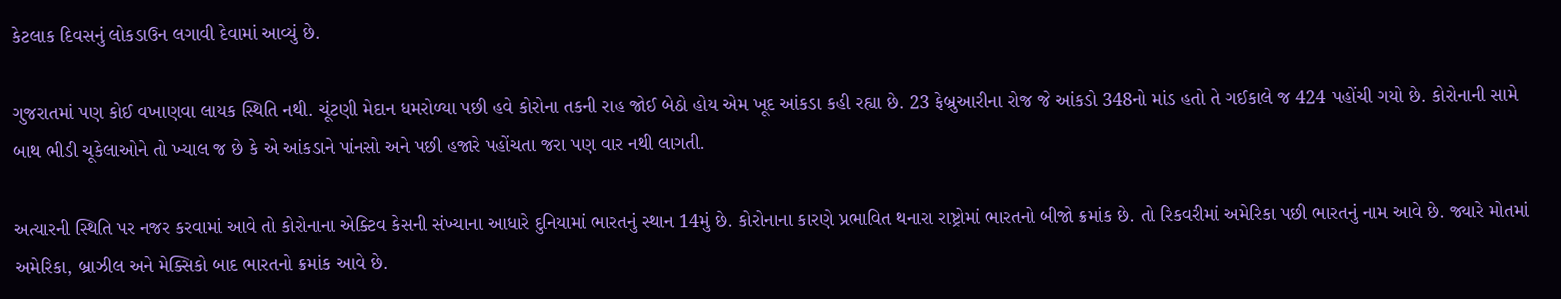કેટલાક દિવસનું લોકડાઉન લગાવી દેવામાં આવ્યું છે.

ગુજરાતમાં પણ કોઈ વખાણવા લાયક સ્થિતિ નથી. ચૂંટણી મેદાન ધમરોળ્યા પછી હવે કોરોના તકની રાહ જોઈ બેઠો હોય એમ ખૂદ આંકડા કહી રહ્યા છે. 23 ફેબ્રુઆરીના રોજ જે આંકડો 348નો માંડ હતો તે ગઈકાલે જ 424 પહોંચી ગયો છે. કોરોનાની સામે બાથ ભીડી ચૂકેલાઓને તો ખ્યાલ જ છે કે એ આંકડાને પાંનસો અને પછી હજારે પહોંચતા જરા પણ વાર નથી લાગતી.

અત્યારની સ્થિતિ પર નજર કરવામાં આવે તો કોરોનાના એક્ટિવ કેસની સંખ્યાના આધારે દુનિયામાં ભારતનું સ્થાન 14મું છે. કોરોનાના કારણે પ્રભાવિત થનારા રાષ્ટ્રોમાં ભારતનો બીજો ક્રમાંક છે. તો રિકવરીમાં અમેરિકા પછી ભારતનું નામ આવે છે. જ્યારે મોતમાં અમેરિકા, બ્રાઝીલ અને મેક્સિકો બાદ ભારતનો ક્રમાંક આવે છે.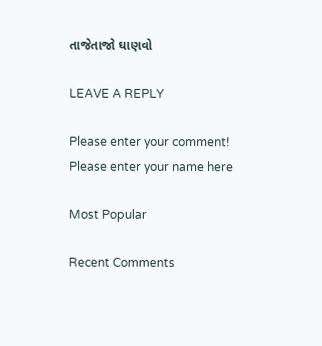તાજેતાજો ઘાણવો

LEAVE A REPLY

Please enter your comment!
Please enter your name here

Most Popular

Recent Comments